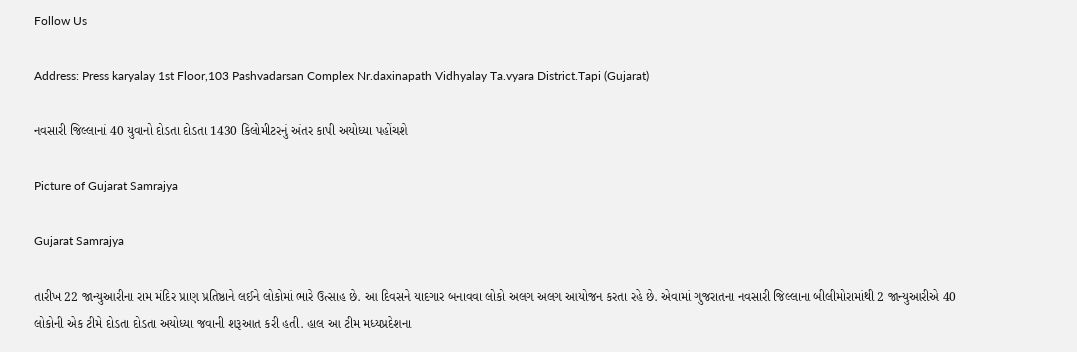Follow Us

Address: Press karyalay 1st Floor,103 Pashvadarsan Complex Nr.daxinapath Vidhyalay Ta.vyara District.Tapi (Gujarat)

નવસારી જિલ્લાનાં 40 યુવાનો દોડતા દોડતા 1430 કિલોમીટરનું અંતર કાપી અયોધ્યા પહોંચશે

Picture of Gujarat Samrajya

Gujarat Samrajya

તારીખ 22 જાન્યુઆરીના રામ મંદિર પ્રાણ પ્રતિષ્ઠાને લઈને લોકોમાં ભારે ઉત્સાહ છે. આ દિવસને યાદગાર બનાવવા લોકો અલગ અલગ આયોજન કરતા રહે છે. એવામાં ગુજરાતના નવસારી જિલ્લાના બીલીમોરામાંથી 2 જાન્યુઆરીએ 40 લોકોની એક ટીમે દોડતા દોડતા અયોધ્યા જવાની શરૂઆત કરી હતી. હાલ આ ટીમ મધ્યપ્રદેશના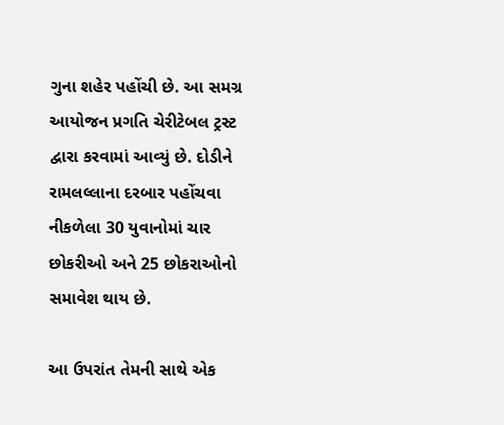ગુના શહેર પહોંચી છે. આ સમગ્ર આયોજન પ્રગતિ ચેરીટેબલ ટ્રસ્ટ દ્વારા કરવામાં આવ્યું છે. દોડીને રામલલ્લાના દરબાર પહોંચવા નીકળેલા 30 યુવાનોમાં ચાર છોકરીઓ અને 25 છોકરાઓનો સમાવેશ થાય છે.

આ ઉપરાંત તેમની સાથે એક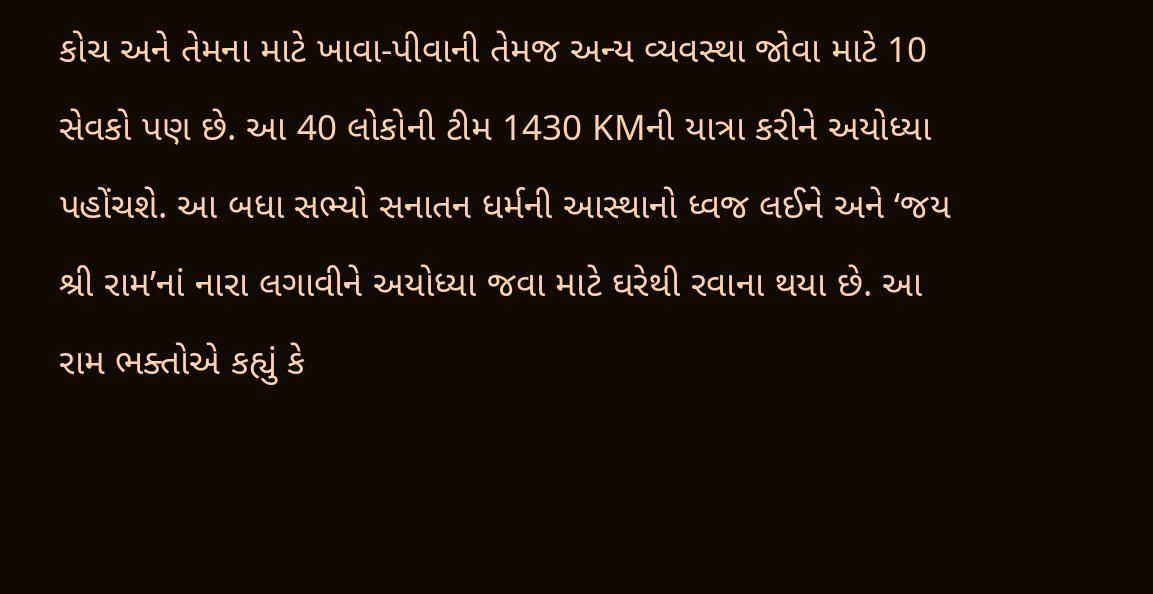કોચ અને તેમના માટે ખાવા-પીવાની તેમજ અન્ય વ્યવસ્થા જોવા માટે 10 સેવકો પણ છે. આ 40 લોકોની ટીમ 1430 KMની યાત્રા કરીને અયોધ્યા પહોંચશે. આ બધા સભ્યો સનાતન ધર્મની આસ્થાનો ધ્વજ લઈને અને ‘જય શ્રી રામ’નાં નારા લગાવીને અયોધ્યા જવા માટે ઘરેથી રવાના થયા છે. આ રામ ભક્તોએ કહ્યું કે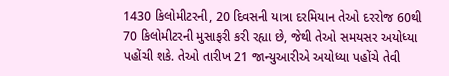1430 કિલોમીટરની, 20 દિવસની યાત્રા દરમિયાન તેઓ દરરોજ 60થી 70 કિલોમીટરની મુસાફરી કરી રહ્યા છે, જેથી તેઓ સમયસર અયોધ્યા પહોંચી શકે. તેઓ તારીખ 21 જાન્યુઆરીએ અયોધ્યા પહોંચે તેવી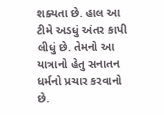શક્યતા છે. હાલ આ ટીમે અડધું અંતર કાપી લીધું છે. તેમનો આ યાત્રાનો હેતુ સનાતન ધર્મનો પ્રચાર કરવાનો છે.